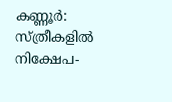കണ്ണൂർ: സ്ത്രീകളിൽ നിക്ഷേപ-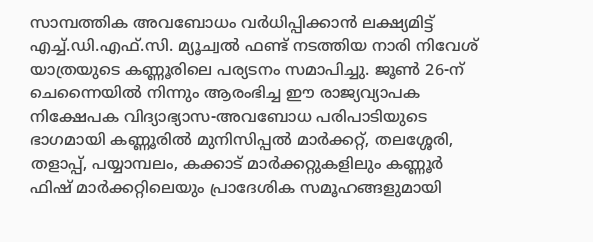സാമ്പത്തിക അവബോധം വർധിപ്പിക്കാൻ ലക്ഷ്യമിട്ട് എച്ച്.ഡി.എഫ്.സി. മ്യൂച്വൽ ഫണ്ട് നടത്തിയ നാരി നിവേശ് യാത്രയുടെ കണ്ണൂരിലെ പര്യടനം സമാപിച്ചു. ജൂൺ 26-ന് ചെന്നൈയിൽ നിന്നും ആരംഭിച്ച ഈ രാജ്യവ്യാപക നിക്ഷേപക വിദ്യാഭ്യാസ-അവബോധ പരിപാടിയുടെ ഭാഗമായി കണ്ണൂരിൽ മുനിസിപ്പൽ മാർക്കറ്റ്, തലശ്ശേരി, തളാപ്പ്, പയ്യാമ്പലം, കക്കാട് മാർക്കറ്റുകളിലും കണ്ണൂർ ഫിഷ് മാർക്കറ്റിലെയും പ്രാദേശിക സമൂഹങ്ങളുമായി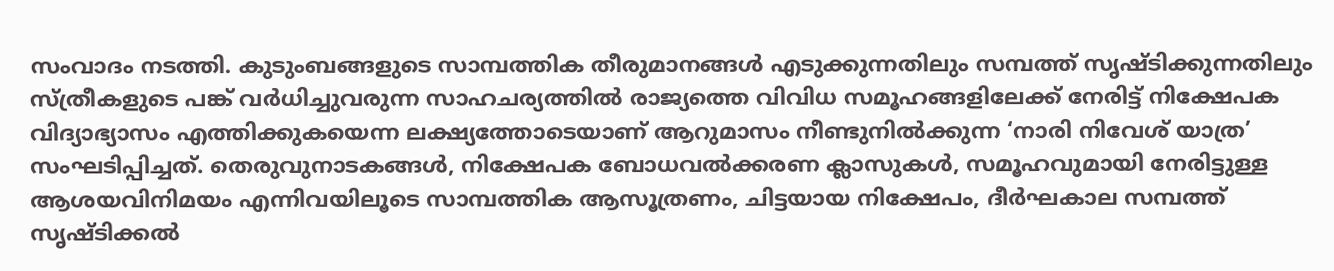സംവാദം നടത്തി. കുടുംബങ്ങളുടെ സാമ്പത്തിക തീരുമാനങ്ങൾ എടുക്കുന്നതിലും സമ്പത്ത് സൃഷ്ടിക്കുന്നതിലും സ്ത്രീകളുടെ പങ്ക് വർധിച്ചുവരുന്ന സാഹചര്യത്തിൽ രാജ്യത്തെ വിവിധ സമൂഹങ്ങളിലേക്ക് നേരിട്ട് നിക്ഷേപക വിദ്യാഭ്യാസം എത്തിക്കുകയെന്ന ലക്ഷ്യത്തോടെയാണ് ആറുമാസം നീണ്ടുനിൽക്കുന്ന ‘നാരി നിവേശ് യാത്ര’ സംഘടിപ്പിച്ചത്. തെരുവുനാടകങ്ങൾ, നിക്ഷേപക ബോധവൽക്കരണ ക്ലാസുകൾ, സമൂഹവുമായി നേരിട്ടുള്ള ആശയവിനിമയം എന്നിവയിലൂടെ സാമ്പത്തിക ആസൂത്രണം, ചിട്ടയായ നിക്ഷേപം, ദീർഘകാല സമ്പത്ത് സൃഷ്ടിക്കൽ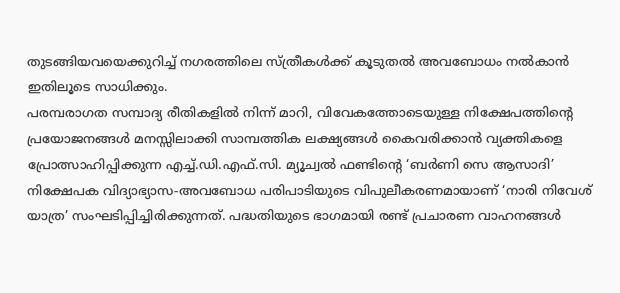തുടങ്ങിയവയെക്കുറിച്ച് നഗരത്തിലെ സ്ത്രീകൾക്ക് കൂടുതൽ അവബോധം നൽകാൻ ഇതിലൂടെ സാധിക്കും.
പരമ്പരാഗത സമ്പാദ്യ രീതികളിൽ നിന്ന് മാറി, വിവേകത്തോടെയുള്ള നിക്ഷേപത്തിന്റെ പ്രയോജനങ്ങൾ മനസ്സിലാക്കി സാമ്പത്തിക ലക്ഷ്യങ്ങൾ കൈവരിക്കാൻ വ്യക്തികളെ പ്രോത്സാഹിപ്പിക്കുന്ന എച്ച്.ഡി.എഫ്.സി. മ്യൂച്വൽ ഫണ്ടിന്റെ ‘ബർണി സെ ആസാദി’ നിക്ഷേപക വിദ്യാഭ്യാസ-അവബോധ പരിപാടിയുടെ വിപുലീകരണമായാണ് ‘നാരി നിവേശ് യാത്ര’ സംഘടിപ്പിച്ചിരിക്കുന്നത്. പദ്ധതിയുടെ ഭാഗമായി രണ്ട് പ്രചാരണ വാഹനങ്ങൾ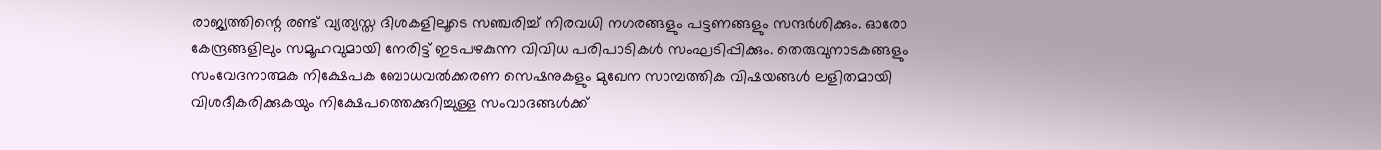രാജ്യത്തിന്റെ രണ്ട് വ്യത്യസ്ത ദിശകളിലൂടെ സഞ്ചരിച്ച് നിരവധി നഗരങ്ങളും പട്ടണങ്ങളും സന്ദർശിക്കും. ഓരോ കേന്ദ്രങ്ങളിലും സമൂഹവുമായി നേരിട്ട് ഇടപഴകുന്ന വിവിധ പരിപാടികൾ സംഘടിപ്പിക്കും. തെരുവുനാടകങ്ങളും സംവേദനാത്മക നിക്ഷേപക ബോധവൽക്കരണ സെഷനുകളും മുഖേന സാമ്പത്തിക വിഷയങ്ങൾ ലളിതമായി വിശദീകരിക്കുകയും നിക്ഷേപത്തെക്കുറിച്ചുള്ള സംവാദങ്ങൾക്ക്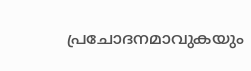പ്രചോദനമാവുകയും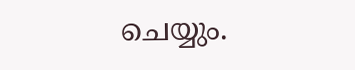ചെയ്യും.